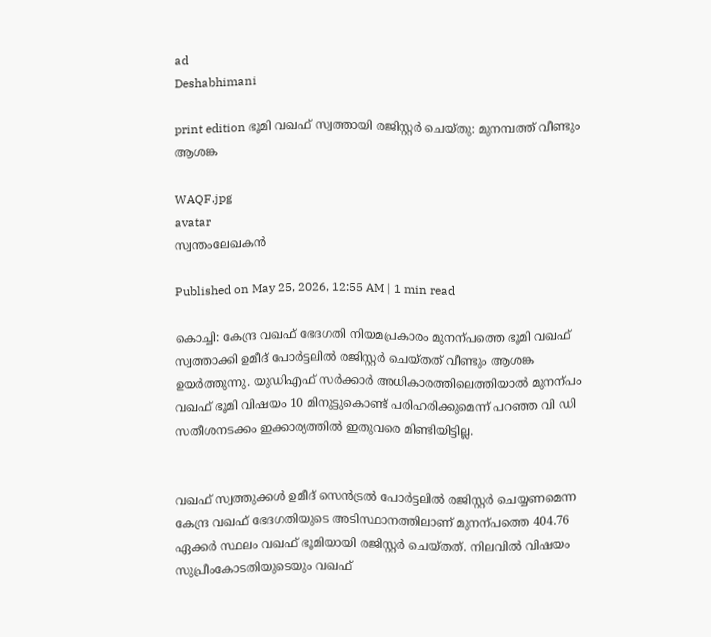ad
Deshabhimani

print edition ഭൂമി വഖഫ്‌ സ്വത്തായി രജിസ്റ്റർ ചെയ്‌തു: മുനമ്പത്ത്‌ വീണ്ടും ആശങ്ക

WAQF.jpg
avatar
സ്വന്തംലേഖകൻ

Published on May 25, 2026, 12:55 AM | 1 min read

കൊച്ചി: കേന്ദ്ര വഖഫ് ഭേദഗതി നിയമപ്രകാരം മുനന്പത്തെ ഭൂമി വഖഫ്‌ സ്വത്താക്കി ഉമീദ്‌ പോർട്ടലിൽ രജിസ്റ്റർ ചെയ്‌തത്‌ വീണ്ടും ആശങ്ക ഉയർത്തുന്നു. യുഡിഎഫ്‌ സർക്കാർ അധികാരത്തിലെത്തിയാൽ മുനന്പം വഖഫ്‌ ഭൂമി വിഷയം 10 മിനുട്ടുകൊണ്ട്‌ പരിഹരിക്കുമെന്ന്‌ പറഞ്ഞ വി ഡി സതീശനടക്കം ഇ‍ക്കാര്യത്തിൽ ഇതുവരെ മിണ്ടിയിട്ടില്ല.


വഖഫ്‌ സ്വത്തുക്കൾ ഉമീദ്‌ സെൻട്രൽ പോർട്ടലിൽ രജിസ്റ്റർ ചെയ്യണമെന്ന കേന്ദ്ര വഖഫ്‌ ഭേദഗതിയുടെ അടിസ്ഥാനത്തിലാണ്‌ മുനന്പത്തെ 404.76 ഏക്കർ സ്ഥലം വഖഫ്‌ ഭൂമിയായി രജിസ്റ്റർ ചെയ്‌തത്‌. നിലവിൽ വിഷയം സുപ്രീംകോടതിയുടെയും വഖഫ്‌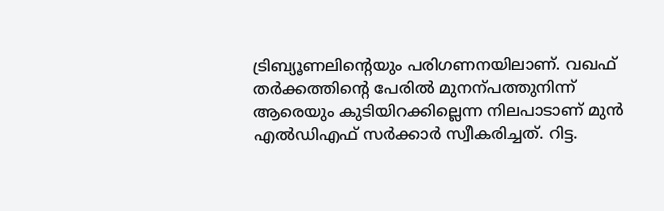ട്രിബ്യൂണലിന്റെയും പരിഗണനയിലാണ്‌. വഖഫ്‌ തർക്കത്തിന്റെ പേരിൽ മുനന്പത്തുനിന്ന്‌ ആരെയും കുടിയിറക്കില്ലെന്ന നിലപാടാണ്‌ മുൻ എൽഡിഎഫ്‌ സർക്കാർ സ്വീകരിച്ചത്‌. റിട്ട.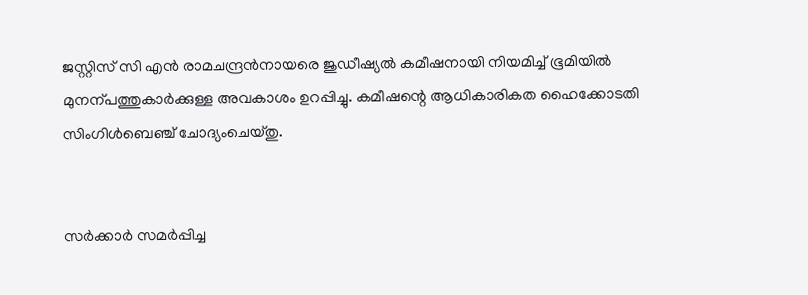ജസ്റ്റിസ്‌ സി എൻ രാമചന്ദ്രൻനായരെ ജുഡീഷ്യൽ കമീഷനായി നിയമിച്ച്‌ ഭൂമിയിൽ മുനന്പത്തുകാർക്കുള്ള അവകാശം ഉറപ്പിച്ചു. കമീഷന്റെ ആധികാരികത ഹൈക്കോടതി സിംഗിൾബെഞ്ച്‌ ചോദ്യംചെയ്‌തു.


സർക്കാർ സമർപ്പിച്ച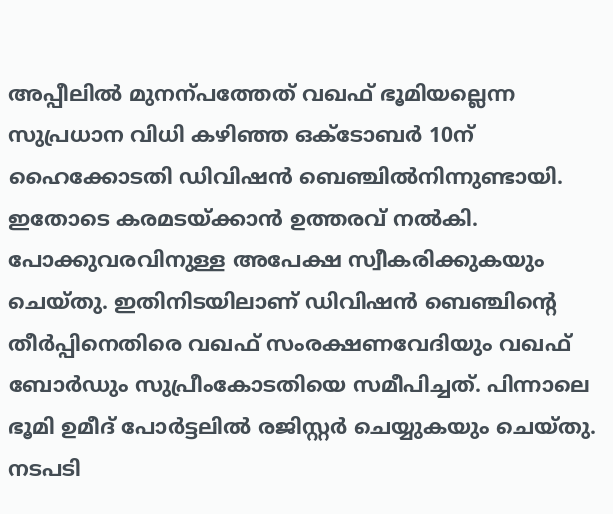അപ്പീലിൽ മുനന്പത്തേത്‌ വഖഫ്‌ ഭൂമിയല്ലെന്ന സുപ്രധാന വിധി കഴിഞ്ഞ ഒക്‌ടോബർ 10ന്‌ ഹൈക്കോടതി ഡിവിഷൻ ബെഞ്ചിൽനിന്നുണ്ടായി. ഇതോടെ കരമടയ്‌ക്കാൻ ഉത്തരവ്‌ നൽകി. പോക്കുവരവിനുള്ള അപേക്ഷ സ്വീകരിക്കുകയും ചെയ്‌തു. ഇതിനിടയിലാണ്‌ ഡിവിഷൻ ബെഞ്ചിന്റെ തീർപ്പിനെതിരെ വഖഫ്‌ സംരക്ഷണവേദിയും വഖഫ്‌ ബോർഡും സുപ്രീംകോടതിയെ സമീപിച്ചത്‌. പിന്നാലെ ഭൂമി ഉമീദ്‌ പോർട്ടലിൽ രജിസ്റ്റർ ചെയ്യുകയും ചെയ്‌തു. നടപടി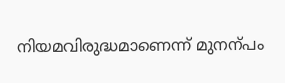നിയമവിരുദ്ധമാണെന്ന്‌ മുനന്പം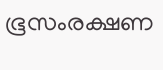ഭൂസംരക്ഷണ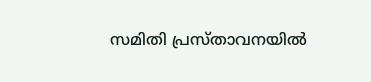സമിതി പ്രസ്‌താവനയിൽ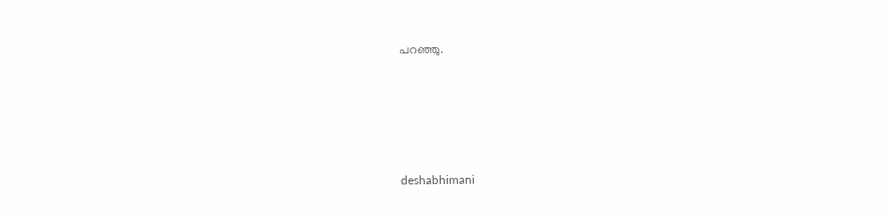പറഞ്ഞു.






deshabhimani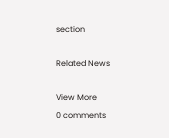section

Related News

View More
0 comments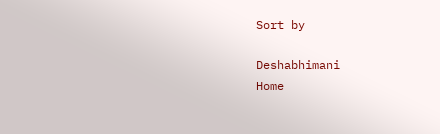Sort by

Deshabhimani
Home